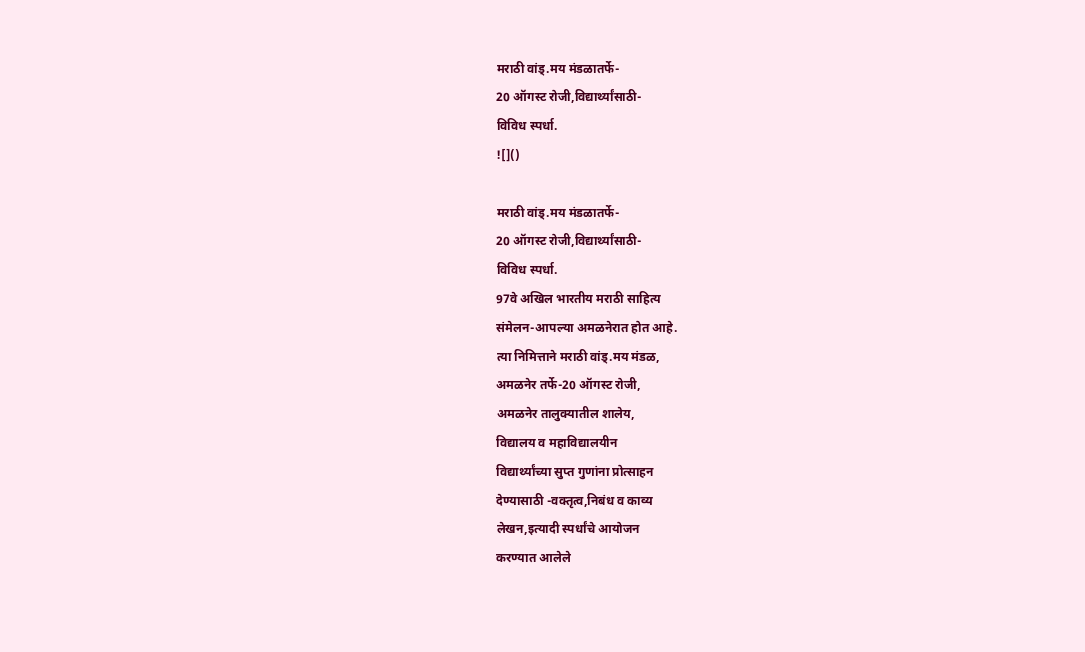मराठी वांड्.मय मंडळातर्फे-
20 ऑगस्ट रोजी,विद्यार्थ्यांसाठी-
विविध स्पर्धा.
![]()

मराठी वांड्.मय मंडळातर्फे-
20 ऑगस्ट रोजी,विद्यार्थ्यांसाठी-
विविध स्पर्धा.
97वे अखिल भारतीय मराठी साहित्य
संमेलन-आपल्या अमळनेरात होत आहे.
त्या निमित्ताने मराठी वांड्.मय मंडळ,
अमळनेर तर्फे-20 ऑगस्ट रोजी,
अमळनेर तालुक्यातील शालेय,
विद्यालय व महाविद्यालयीन
विद्यार्थ्यांच्या सुप्त गुणांना प्रोत्साहन
देण्यासाठी -वक्तृत्व,निबंध व काव्य
लेखन,इत्यादी स्पर्धांचे आयोजन
करण्यात आलेले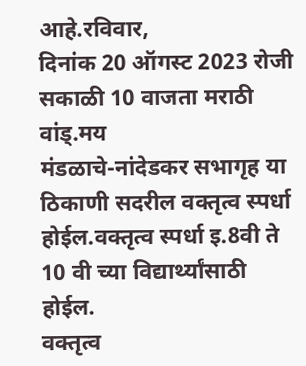आहे.रविवार,
दिनांक 20 ऑगस्ट 2023 रोजी
सकाळी 10 वाजता मराठी वांड्.मय
मंडळाचे-नांदेडकर सभागृह या
ठिकाणी सदरील वक्तृत्व स्पर्धा
होईल.वक्तृत्व स्पर्धा इ.8वी ते
10 वी च्या विद्यार्थ्यांसाठी होईल.
वक्तृत्व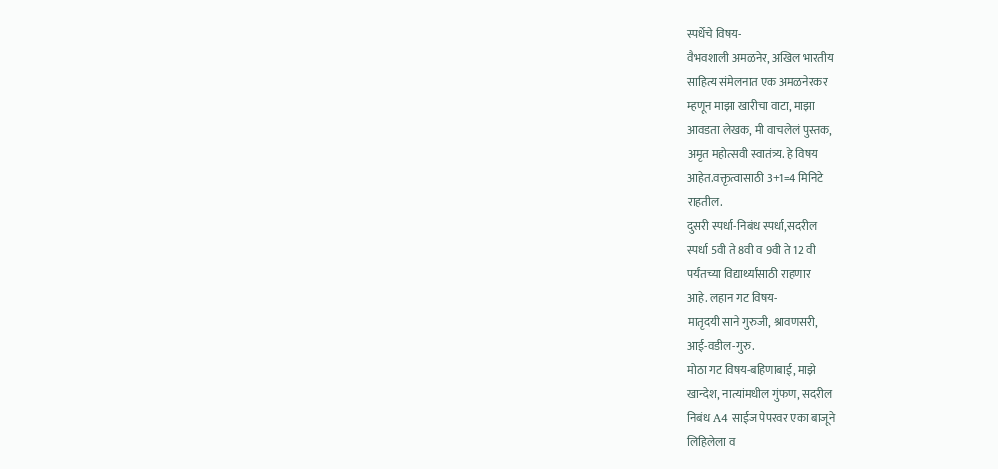स्पर्धेचे विषय-
वैभवशाली अमळनेर, अखिल भारतीय
साहित्य संमेलनात एक अमळनेरकर
म्हणून माझा खारीचा वाटा, माझा
आवडता लेखक, मी वाचलेलं पुस्तक,
अमृत महोत्सवी स्वातंत्र्य. हे विषय
आहेत.वक्तृत्वासाठी 3+1=4 मिनिटे
राहतील.
दुसरी स्पर्धा-निबंध स्पर्धा,सदरील
स्पर्धा 5वी ते 8वी व 9वी ते 12 वी
पर्यंतच्या विद्यार्थ्यांसाठी राहणार
आहे. लहान गट विषय-
मातृदयी साने गुरुजी, श्रावणसरी,
आई-वडील-गुरु.
मोठा गट विषय-बहिणाबाई, माझे
खान्देश, नात्यांमधील गुंफण, सदरील
निबंध A4 साईज पेपरवर एका बाजूने
लिहिलेला व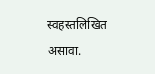स्वहस्तलिखित असावा.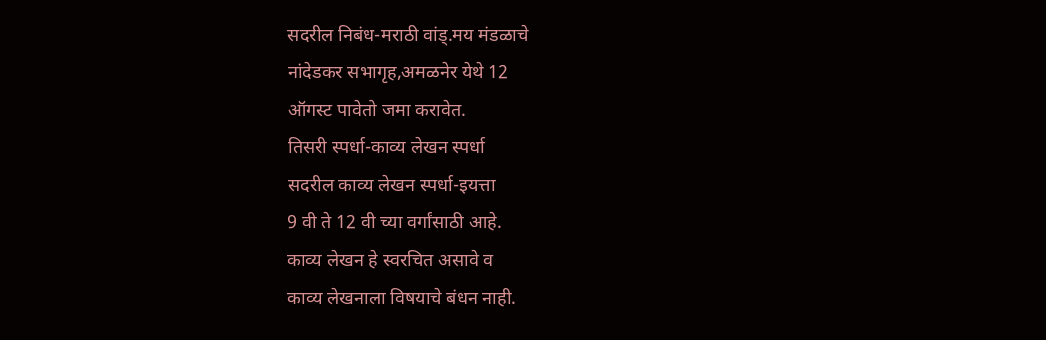सदरील निबंध-मराठी वांड्.मय मंडळाचे
नांदेडकर सभागृह,अमळनेर येथे 12
ऑगस्ट पावेतो जमा करावेत.
तिसरी स्पर्धा-काव्य लेखन स्पर्धा
सदरील काव्य लेखन स्पर्धा-इयत्ता
9 वी ते 12 वी च्या वर्गांसाठी आहे.
काव्य लेखन हे स्वरचित असावे व
काव्य लेखनाला विषयाचे बंधन नाही.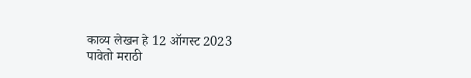काव्य लेखन हे 12 ऑगस्ट 2023
पावेतो मराठी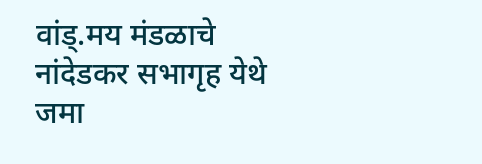वांड्.मय मंडळाचे
नांदेडकर सभागृह येथे जमा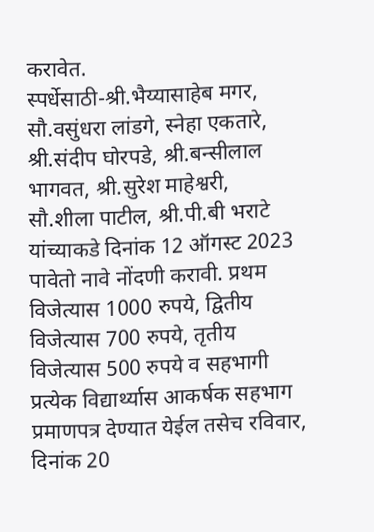करावेत.
स्पर्धेसाठी-श्री.भैय्यासाहेब मगर,
सौ.वसुंधरा लांडगे, स्नेहा एकतारे,
श्री.संदीप घोरपडे, श्री.बन्सीलाल
भागवत, श्री.सुरेश माहेश्वरी,
सौ.शीला पाटील, श्री.पी.बी भराटे
यांच्याकडे दिनांक 12 ऑगस्ट 2023
पावेतो नावे नोंदणी करावी. प्रथम
विजेत्यास 1000 रुपये, द्वितीय
विजेत्यास 700 रुपये, तृतीय
विजेत्यास 500 रुपये व सहभागी
प्रत्येक विद्यार्थ्यास आकर्षक सहभाग
प्रमाणपत्र देण्यात येईल तसेच रविवार,
दिनांक 20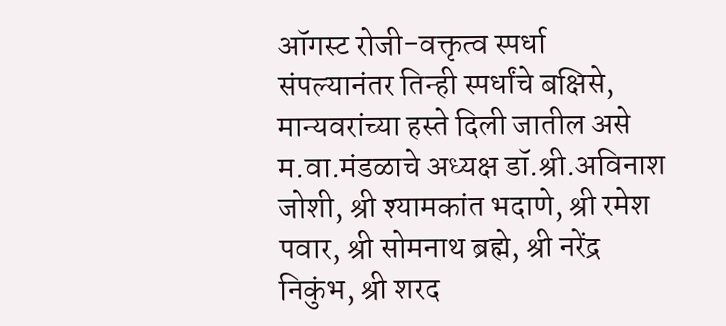ऑगस्ट रोजी-वक्तृत्व स्पर्धा
संपल्यानंतर तिन्ही स्पर्धांचे बक्षिसे,
मान्यवरांच्या हस्ते दिली जातील असे
म.वा.मंडळाचे अध्यक्ष डॉ.श्री.अविनाश
जोशी, श्री श्यामकांत भदाणे, श्री रमेश
पवार, श्री सोमनाथ ब्रह्मे, श्री नरेंद्र
निकुंभ, श्री शरद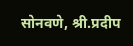सोनवणे, श्री.प्रदीप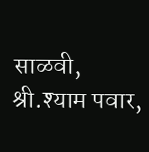साळवी, श्री.श्याम पवार,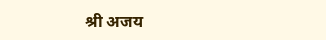श्री अजय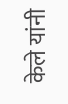केले यांनी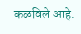कळविले आहे.